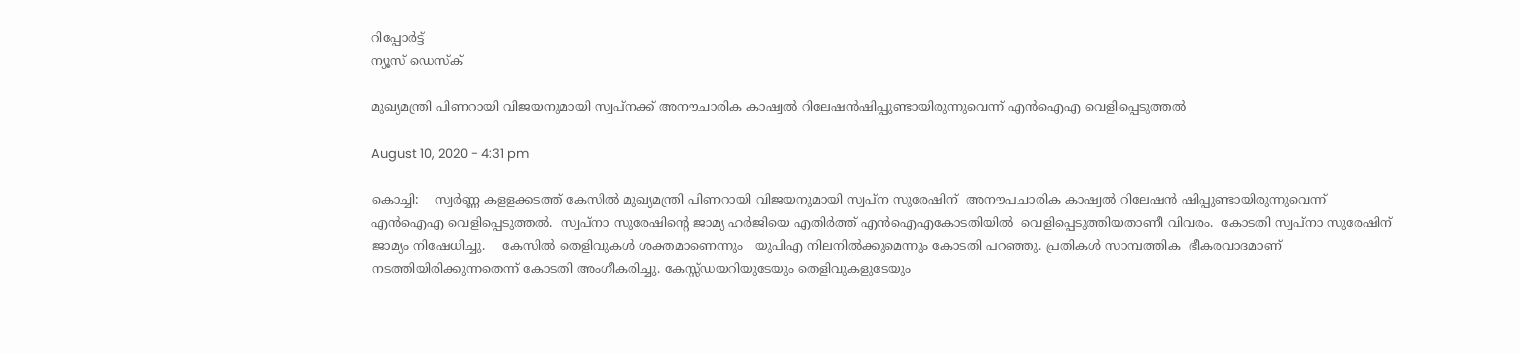റിപ്പോര്‍ട്ട്
ന്യൂസ് ഡെസ്ക്

മുഖ്യമന്ത്രി പിണറായി വിജയനുമായി സ്വപ്നക്ക് അനൗചാരിക കാഷ്വല്‍ റിലേഷന്‍ഷിപ്പുണ്ടായിരുന്നുവെന്ന് എന്‍ഐഎ വെളിപ്പെടുത്തല്‍

August 10, 2020 - 4:31 pm

കൊച്ചി:    സ്വര്‍ണ്ണ കളളക്കടത്ത് കേസില്‍ മുഖ്യമന്ത്രി പിണറായി വിജയനുമായി സ്വപ്ന സുരേഷിന്  അനൗപചാരിക കാഷ്വല്‍ റിലേഷന്‍ ഷിപ്പുണ്ടായിരുന്നുവെന്ന് എന്‍ഐഎ വെളിപ്പെടുത്തല്‍.  സ്വപ്നാ സുരേഷിന്‍റെ ജാമ്യ ഹര്‍ജിയെ എതിര്‍ത്ത് എന്‍ഐഎകോടതിയില്‍  വെളിപ്പെടുത്തിയതാണീ വിവരം.  കോടതി സ്വപ്നാ സുരേഷിന് ജാമ്യം നിഷേധിച്ചു.    കേസില്‍ തെളിവുകള്‍ ശക്തമാണെന്നും   യുപിഎ നിലനില്‍ക്കുമെന്നും കോടതി പറഞ്ഞു. പ്രതികള്‍ സാമ്പത്തിക  ഭീകരവാദമാണ്  നടത്തിയിരിക്കുന്നതെന്ന് കോടതി അംഗീകരിച്ചു. കേസ്സ്ഡയറിയുടേയും തെളിവുകളുടേയും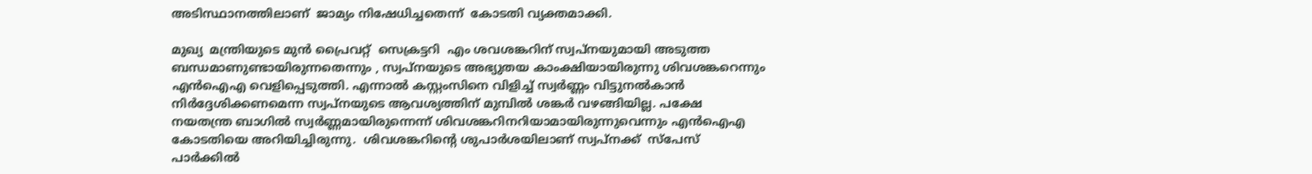അടിസ്ഥാനത്തിലാണ്  ജാമ്യം നിഷേധിച്ചതെന്ന്  കോടതി വ്യക്തമാക്കി.

മുഖ്യ  മന്ത്രിയുടെ മുന്‍ പ്രൈവറ്റ്  സെക്രട്ടറി  എം ശവശങ്കറിന് സ്വപ്നയുമായി അടുത്ത ബന്ധമാണുണ്ടായിരുന്നതെന്നും , സ്വപ്നയുടെ അഭ്യുതയ കാംക്ഷിയായിരുന്നു ശിവശങ്കറെന്നും   എന്‍ഐഎ വെളിപ്പെടുത്തി. എന്നാല്‍ കസ്റ്റംസിനെ വിളിച്ച് സ്വര്‍ണ്ണം വിട്ടുനല്‍കാന്‍ നിര്‍ദ്ദേശിക്കണമെന്ന സ്വപ്നയുടെ ആവശ്യത്തിന് മുമ്പില്‍ ശങ്കര്‍ വഴങ്ങിയില്ല. പക്ഷേ നയതന്ത്ര ബാഗില്‍ സ്വര്‍ണ്ണമായിരുന്നെന്ന് ശിവശങ്കറിനറിയാമായിരുന്നുവെന്നും എന്‍ഐഎ കോടതിയെ അറിയിച്ചിരുന്നു.  ശിവശങ്കറിന്‍റെ ശുപാര്‍ശയിലാണ് സ്വപ്നക്ക്  സ്പേസ്  പാര്‍ക്കില്‍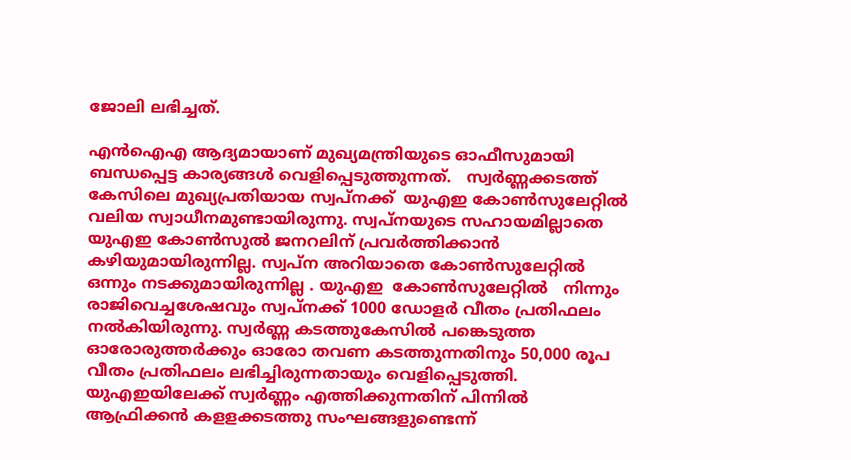ജോലി ലഭിച്ചത്.

എന്‍ഐഎ ആദ്യമായാണ് മുഖ്യമന്ത്രിയുടെ ഓഫീസുമായി ബന്ധപ്പെട്ട കാര്യങ്ങള്‍ വെളിപ്പെടുത്തുന്നത്.   സ്വര്‍ണ്ണക്കടത്ത് കേസിലെ മുഖ്യപ്രതിയായ സ്വപ്നക്ക്  യുഎഇ കോണ്‍സുലേറ്റില്‍ വലിയ സ്വാധീനമുണ്ടായിരുന്നു. സ്വപ്നയുടെ സഹായമില്ലാതെ യുഎഇ കോണ്‍സുല്‍ ജനറലിന് പ്രവര്‍ത്തിക്കാന്‍ കഴിയുമായിരുന്നില്ല. സ്വപ്ന അറിയാതെ കോണ്‍സുലേറ്റില്‍ ഒന്നും നടക്കുമായിരുന്നില്ല . യുഎഇ  കോണ്‍സുലേറ്റില്‍   നിന്നും രാജിവെച്ചശേഷവും സ്വപ്നക്ക് 1000 ഡോളര്‍ വീതം പ്രതിഫലം നല്‍കിയിരുന്നു. സ്വര്‍ണ്ണ കടത്തുകേസില്‍ പങ്കെടുത്ത ഓരോരുത്തര്‍ക്കും ഓരോ തവണ കടത്തുന്നതിനും 50,000 രൂപ വീതം പ്രതിഫലം ലഭിച്ചിരുന്നതായും വെളിപ്പെടുത്തി.
യുഎഇയിലേക്ക് സ്വര്‍ണ്ണം എത്തിക്കുന്നതിന് പിന്നില്‍ ആഫ്രിക്കന്‍ കളളക്കടത്തു സംഘങ്ങളുണ്ടെന്ന്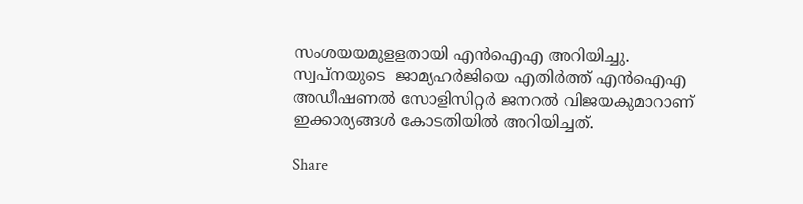സംശയയമുളളതായി എന്‍ഐഎ അറിയിച്ചു. സ്വപ്നയുടെ  ജാമ്യഹര്‍ജിയെ എതിര്‍ത്ത് എന്‍ഐഎ അഡീഷണല്‍ സോളിസിറ്റര്‍ ജനറല്‍ വിജയകുമാറാണ്   ഇക്കാര്യങ്ങള്‍ കോടതിയില്‍ അറിയിച്ചത്.

Share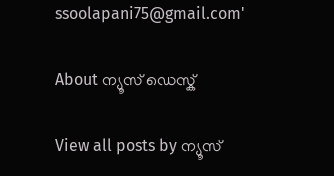ssoolapani75@gmail.com'

About ന്യൂസ് ഡെസ്ക്

View all posts by ന്യൂസ്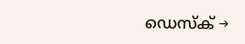ഡെസ്ക് →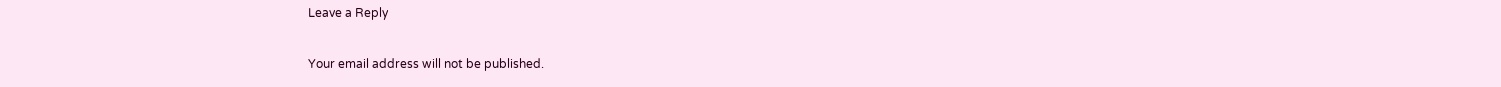Leave a Reply

Your email address will not be published.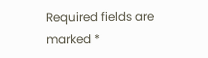Required fields are marked *